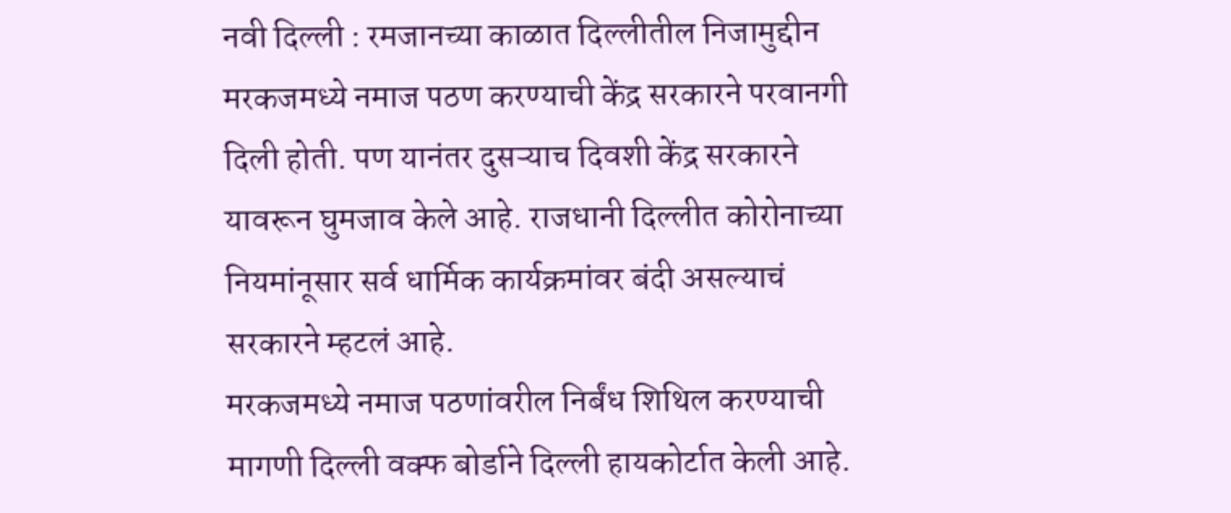नवी दिल्ली : रमजानच्या काळात दिल्लीतील निजामुद्दीन मरकजमध्ये नमाज पठण करण्याची केंद्र सरकारने परवानगी दिली होती. पण यानंतर दुसऱ्याच दिवशी केंद्र सरकारने यावरून घुमजाव केले आहे. राजधानी दिल्लीत कोरोनाच्या नियमांनूसार सर्व धार्मिक कार्यक्रमांवर बंदी असल्याचं सरकारने म्हटलं आहे.
मरकजमध्ये नमाज पठणांवरील निर्बंध शिथिल करण्याची मागणी दिल्ली वक्फ बोर्डाने दिल्ली हायकोर्टात केली आहे.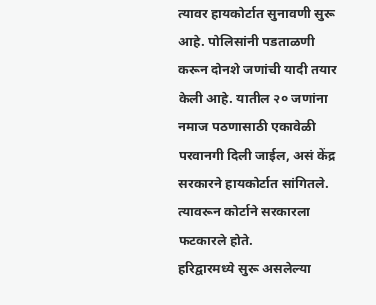त्यावर हायकोर्टात सुनावणी सुरू आहे. पोलिसांनी पडताळणी करून दोनशे जणांची यादी तयार केली आहे. यातील २० जणांना नमाज पठणासाठी एकावेळी परवानगी दिली जाईल, असं केंद्र सरकारने हायकोर्टात सांगितले. त्यावरून कोर्टाने सरकारला फटकारले होते.
हरिद्वारमध्ये सुरू असलेल्या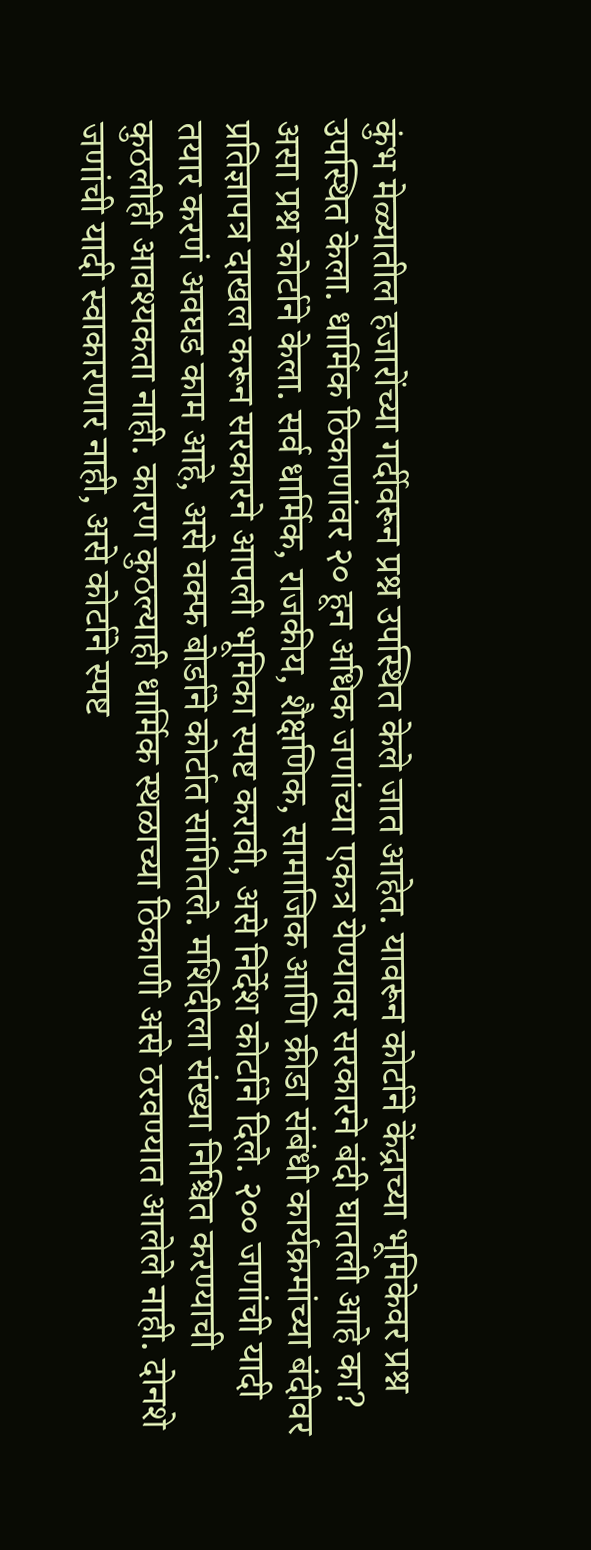कुंभ मेळ्यातील हजारोंच्या गर्दीवरून प्रश्न उपस्थित केले जात आहेत. यावरून कोर्टाने केंद्राच्या भूमिकेवर प्रश्न उपस्थित केला. धार्मिक ठिकाणांवर २० हून अधिक जणांच्या एकत्र येण्यावर सरकारने बंदी घातली आहे का? असा प्रश्न कोर्टाने केला. सर्व धार्मिक, राजकीय, शैक्षणिक, सामाजिक आणि क्रीडा संबंधी कार्यक्रमांच्या बंदीवर प्रतिज्ञापत्र दाखल करून सरकारने आपली भूमिका स्पष्ट करावी, असे निर्देश कोर्टाने दिले. २०० जणांची यादी तयार करणं अवघड काम आहे, असे वक्फ बोर्डाने कोर्टात सांगितले. मशिदीला संख्या निश्चित करण्याची कुठलीही आवश्यकता नाही. कारण कुठल्याही धार्मिक स्थळाच्या ठिकाणी असे ठरवण्यात आलेले नाही. दोनशे जणांची यादी स्वाकारणार नाही, असे कोर्टाने स्पष्ट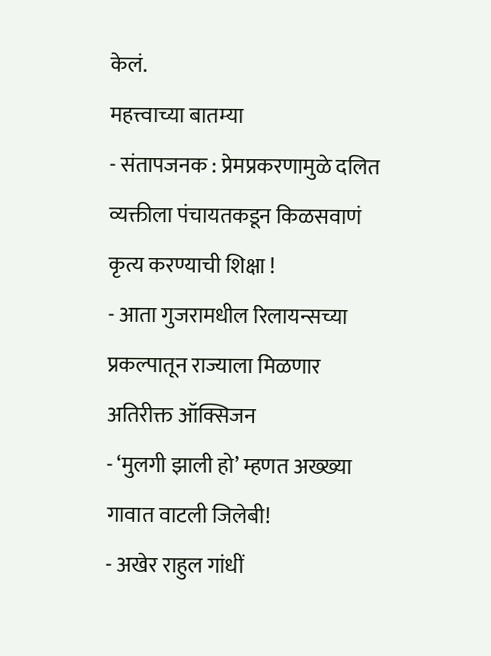केलं.
महत्त्वाच्या बातम्या
- संतापजनक : प्रेमप्रकरणामुळे दलित व्यक्तीला पंचायतकडून किळसवाणं कृत्य करण्याची शिक्षा !
- आता गुजरामधील रिलायन्सच्या प्रकल्पातून राज्याला मिळणार अतिरीक्त ऑक्सिजन
- ‘मुलगी झाली हो’ म्हणत अख्ख्या गावात वाटली जिलेबी!
- अखेर राहुल गांधीं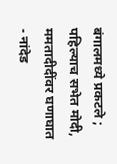बंगालमध्ये प्रकटले ; पहिल्याच सभेत मोदी, ममतादीदींवर घणाघात
- नांदेड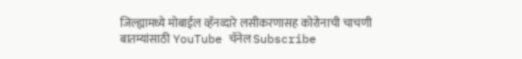जिल्ह्यामध्ये मोबाईल व्हॅनव्दारे लसीकरणासह कोरोनाची चाचणी
बातम्यांसाठी YouTube चॅनेल Subscribe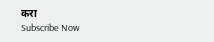करा
Subscribe Now